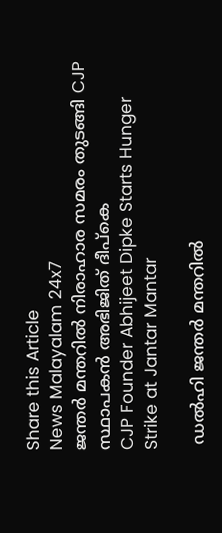Share this Article
News Malayalam 24x7
ജന്തര്‍ മന്തറില്‍ നിരാഹാര സമരം തുടങ്ങി CJP സ്ഥാപകൻ അഭിജിത് ദീപ്‌കെ
CJP Founder Abhijeet Dipke Starts Hunger Strike at Jantar Mantar

 ഡൽഹി ജന്തർ മന്തറിൽ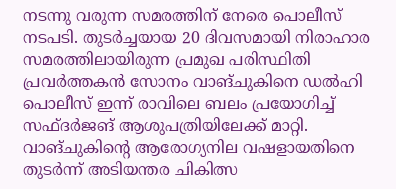നടന്നു വരുന്ന സമരത്തിന് നേരെ പൊലീസ് നടപടി. തുടർച്ചയായ 20 ദിവസമായി നിരാഹാര സമരത്തിലായിരുന്ന പ്രമുഖ പരിസ്ഥിതി പ്രവർത്തകൻ സോനം വാങ്‌ചുകിനെ ഡൽഹി പൊലീസ് ഇന്ന് രാവിലെ ബലം പ്രയോഗിച്ച് സഫ്ദർജങ് ആശുപത്രിയിലേക്ക് മാറ്റി. വാങ്‌ചുകിന്റെ ആരോഗ്യനില വഷളായതിനെ തുടർന്ന് അടിയന്തര ചികിത്സ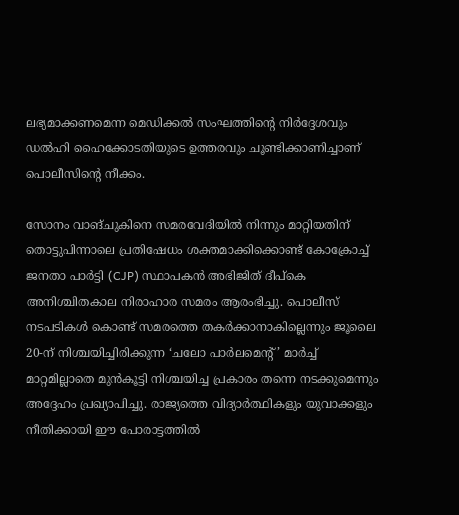ലഭ്യമാക്കണമെന്ന മെഡിക്കൽ സംഘത്തിന്റെ നിർദ്ദേശവും ഡൽഹി ഹൈക്കോടതിയുടെ ഉത്തരവും ചൂണ്ടിക്കാണിച്ചാണ് പൊലീസിന്റെ നീക്കം.

സോനം വാങ്‌ചുകിനെ സമരവേദിയിൽ നിന്നും മാറ്റിയതിന് തൊട്ടുപിന്നാലെ പ്രതിഷേധം ശക്തമാക്കിക്കൊണ്ട് കോക്രോച്ച് ജനതാ പാർട്ടി (CJP) സ്ഥാപകൻ അഭിജിത് ദീപ്കെ അനിശ്ചിതകാല നിരാഹാര സമരം ആരംഭിച്ചു. പൊലീസ് നടപടികൾ കൊണ്ട് സമരത്തെ തകർക്കാനാകില്ലെന്നും ജൂലൈ 20-ന് നിശ്ചയിച്ചിരിക്കുന്ന ‘ചലോ പാർലമെന്റ്’ മാർച്ച് മാറ്റമില്ലാതെ മുൻകൂട്ടി നിശ്ചയിച്ച പ്രകാരം തന്നെ നടക്കുമെന്നും അദ്ദേഹം പ്രഖ്യാപിച്ചു. രാജ്യത്തെ വിദ്യാർത്ഥികളും യുവാക്കളും നീതിക്കായി ഈ പോരാട്ടത്തിൽ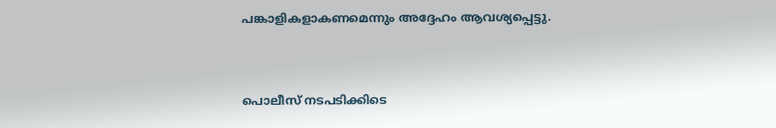പങ്കാളികളാകണമെന്നും അദ്ദേഹം ആവശ്യപ്പെട്ടു.


പൊലീസ് നടപടിക്കിടെ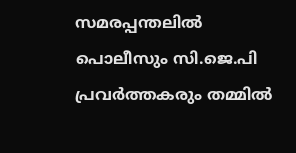സമരപ്പന്തലിൽ പൊലീസും സി.ജെ.പി പ്രവർത്തകരും തമ്മിൽ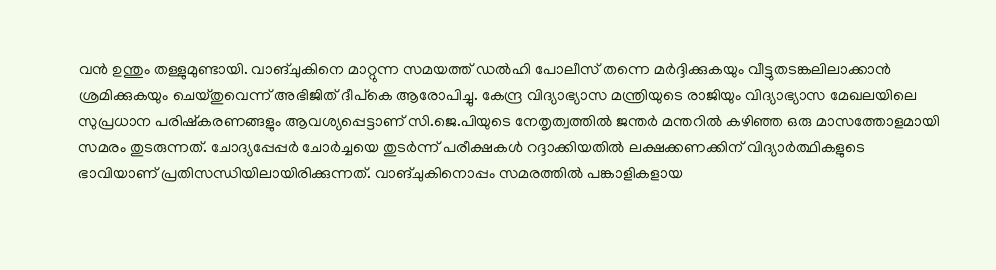വൻ ഉന്തും തള്ളുമുണ്ടായി. വാങ്‌ചുകിനെ മാറ്റുന്ന സമയത്ത് ഡൽഹി പോലീസ് തന്നെ മർദ്ദിക്കുകയും വീട്ടുതടങ്കലിലാക്കാൻ ശ്രമിക്കുകയും ചെയ്തുവെന്ന് അഭിജിത് ദീപ്കെ ആരോപിച്ചു. കേന്ദ്ര വിദ്യാഭ്യാസ മന്ത്രിയുടെ രാജിയും വിദ്യാഭ്യാസ മേഖലയിലെ സുപ്രധാന പരിഷ്കരണങ്ങളും ആവശ്യപ്പെട്ടാണ് സി.ജെ.പിയുടെ നേതൃത്വത്തിൽ ജന്തർ മന്തറിൽ കഴിഞ്ഞ ഒരു മാസത്തോളമായി സമരം തുടരുന്നത്. ചോദ്യപ്പേപ്പർ ചോർച്ചയെ തുടർന്ന് പരീക്ഷകൾ റദ്ദാക്കിയതിൽ ലക്ഷക്കണക്കിന് വിദ്യാർത്ഥികളുടെ ഭാവിയാണ് പ്രതിസന്ധിയിലായിരിക്കുന്നത്. വാങ്‌ചുകിനൊപ്പം സമരത്തിൽ പങ്കാളികളായ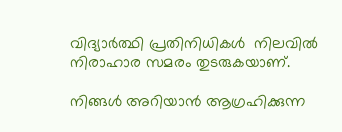വിദ്യാർത്ഥി പ്രതിനിധികൾ  നിലവിൽ നിരാഹാര സമരം തുടരുകയാണ്.

നിങ്ങൾ അറിയാൻ ആഗ്രഹിക്കുന്ന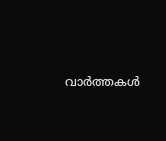വാർത്തകൾ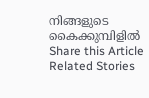നിങ്ങളുടെ കൈക്കുമ്പിളിൽ
Share this Article
Related Stories